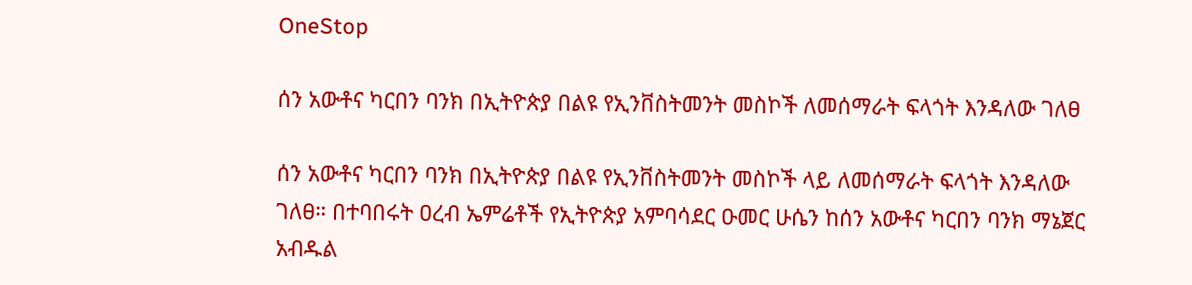OneStop

ሰን አውቶና ካርበን ባንክ በኢትዮጵያ በልዩ የኢንቨስትመንት መስኮች ለመሰማራት ፍላጎት እንዳለው ገለፀ

ሰን አውቶና ካርበን ባንክ በኢትዮጵያ በልዩ የኢንቨስትመንት መስኮች ላይ ለመሰማራት ፍላጎት እንዳለው ገለፀ። በተባበሩት ዐረብ ኤምሬቶች የኢትዮጵያ አምባሳደር ዑመር ሁሴን ከሰን አውቶና ካርበን ባንክ ማኔጀር አብዱል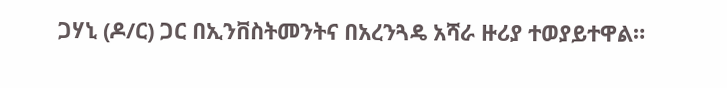ጋሃኒ (ዶ/ር) ጋር በኢንቨስትመንትና በአረንጓዴ አሻራ ዙሪያ ተወያይተዋል።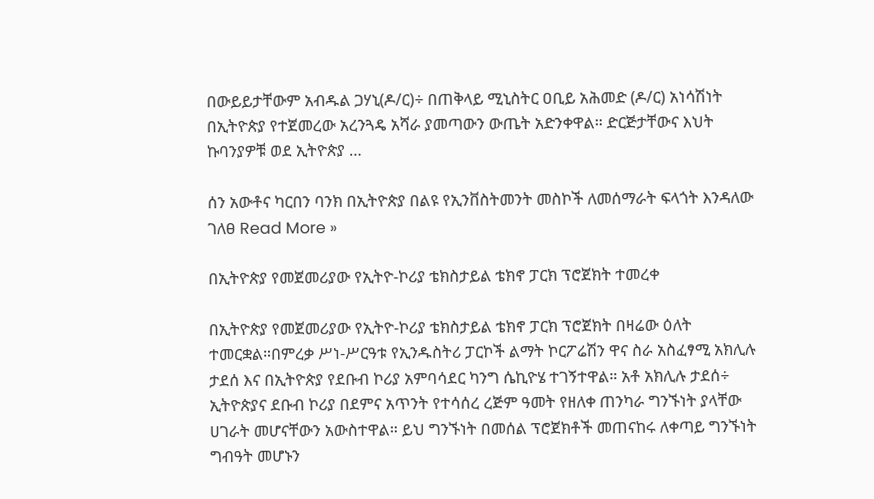በውይይታቸውም አብዱል ጋሃኒ(ዶ/ር)÷ በጠቅላይ ሚኒስትር ዐቢይ አሕመድ (ዶ/ር) አነሳሽነት በኢትዮጵያ የተጀመረው አረንጓዴ አሻራ ያመጣውን ውጤት አድንቀዋል። ድርጅታቸውና እህት ኩባንያዎቹ ወደ ኢትዮጵያ …

ሰን አውቶና ካርበን ባንክ በኢትዮጵያ በልዩ የኢንቨስትመንት መስኮች ለመሰማራት ፍላጎት እንዳለው ገለፀ Read More »

በኢትዮጵያ የመጀመሪያው የኢትዮ-ኮሪያ ቴክስታይል ቴክኖ ፓርክ ፕሮጀክት ተመረቀ

በኢትዮጵያ የመጀመሪያው የኢትዮ-ኮሪያ ቴክስታይል ቴክኖ ፓርክ ፕሮጀክት በዛሬው ዕለት ተመርቋል።በምረቃ ሥነ-ሥርዓቱ የኢንዱስትሪ ፓርኮች ልማት ኮርፖሬሽን ዋና ስራ አስፈፃሚ አክሊሉ ታደሰ እና በኢትዮጵያ የደቡብ ኮሪያ አምባሳደር ካንግ ሴኪዮሄ ተገኝተዋል። አቶ አክሊሉ ታደሰ÷ ኢትዮጵያና ደቡብ ኮሪያ በደምና አጥንት የተሳሰረ ረጅም ዓመት የዘለቀ ጠንካራ ግንኙነት ያላቸው ሀገራት መሆናቸውን አውስተዋል። ይህ ግንኙነት በመሰል ፕሮጀክቶች መጠናከሩ ለቀጣይ ግንኙነት ግብዓት መሆኑን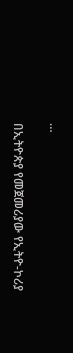…

በኢትዮጵያ የመጀመሪያው የኢትዮ-ኮሪያ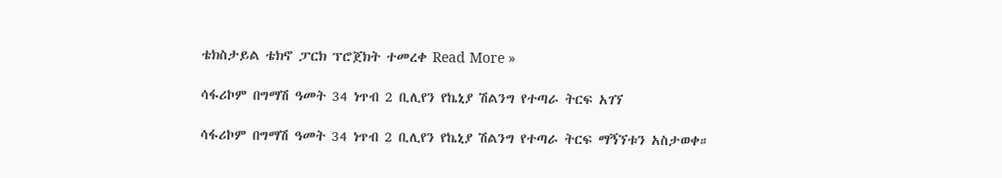ቴክስታይል ቴክኖ ፓርክ ፕሮጀክት ተመረቀ Read More »

ሳፋሪኮም በግማሽ ዓመት 34 ነጥብ 2 ቢሊየን የኬኒያ ሽልንግ የተጣራ ትርፍ አገኘ

ሳፋሪኮም በግማሽ ዓመት 34 ነጥብ 2 ቢሊየን የኬኒያ ሽልንግ የተጣራ ትርፍ ማኝኘቱን አስታወቀ።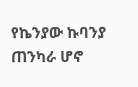የኬንያው ኩባንያ ጠንካራ ሆኖ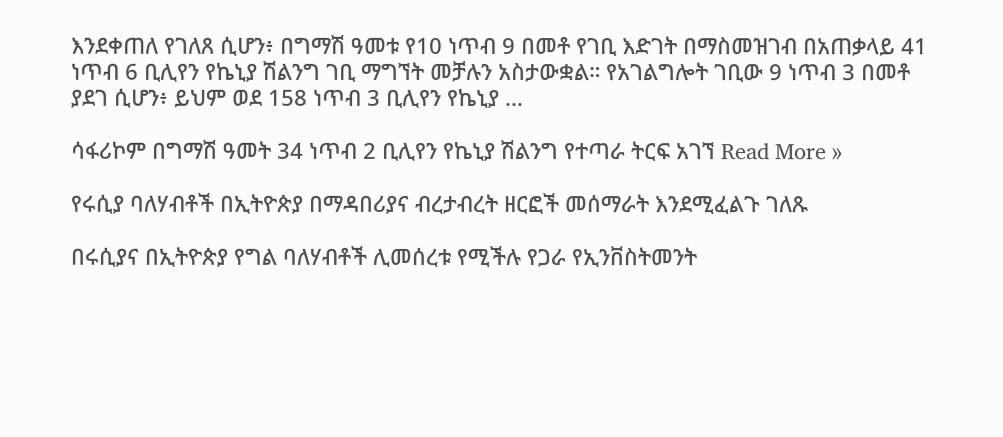እንደቀጠለ የገለጸ ሲሆን፥ በግማሽ ዓመቱ የ10 ነጥብ 9 በመቶ የገቢ እድገት በማስመዝገብ በአጠቃላይ 41 ነጥብ 6 ቢሊየን የኬኒያ ሽልንግ ገቢ ማግኘት መቻሉን አስታውቋል። የአገልግሎት ገቢው 9 ነጥብ 3 በመቶ ያደገ ሲሆን፥ ይህም ወደ 158 ነጥብ 3 ቢሊየን የኬኒያ …

ሳፋሪኮም በግማሽ ዓመት 34 ነጥብ 2 ቢሊየን የኬኒያ ሽልንግ የተጣራ ትርፍ አገኘ Read More »

የሩሲያ ባለሃብቶች በኢትዮጵያ በማዳበሪያና ብረታብረት ዘርፎች መሰማራት እንደሚፈልጉ ገለጹ

በሩሲያና በኢትዮጵያ የግል ባለሃብቶች ሊመሰረቱ የሚችሉ የጋራ የኢንቨስትመንት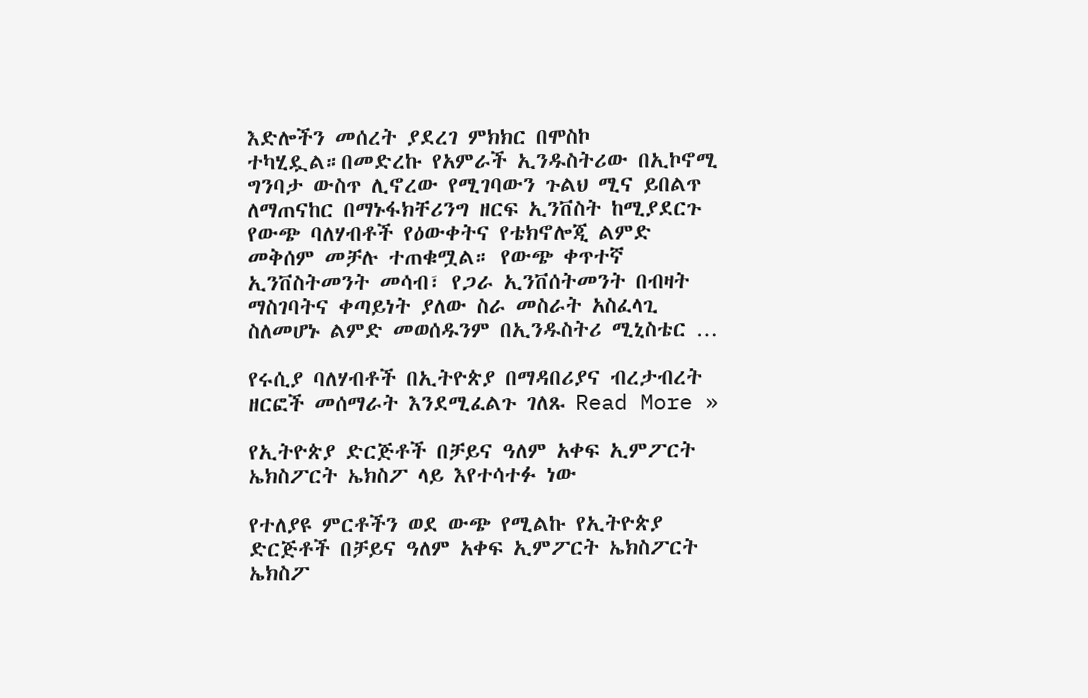እድሎችን መሰረት ያደረገ ምክክር በሞስኮ ተካሂዷል።በመድረኩ የአምራች ኢንዱስትሪው በኢኮኖሚ ግንባታ ውስጥ ሊኖረው የሚገባውን ጉልህ ሚና ይበልጥ ለማጠናከር በማኑፋክቸሪንግ ዘርፍ ኢንቨስት ከሚያደርጉ የውጭ ባለሃብቶች የዕውቀትና የቴክኖሎጂ ልምድ መቅሰም መቻሉ ተጠቁሟል። የውጭ ቀጥተኛ ኢንቨስትመንት መሳብ፣ የጋራ ኢንቨሰትመንት በብዛት ማስገባትና ቀጣይነት ያለው ስራ መስራት አስፈላጊ ስለመሆኑ ልምድ መወሰዱንም በኢንዱስትሪ ሚኒስቴር …

የሩሲያ ባለሃብቶች በኢትዮጵያ በማዳበሪያና ብረታብረት ዘርፎች መሰማራት እንደሚፈልጉ ገለጹ Read More »

የኢትዮጵያ ድርጅቶች በቻይና ዓለም አቀፍ ኢምፖርት ኤክስፖርት ኤክስፖ ላይ እየተሳተፉ ነው

የተለያዩ ምርቶችን ወደ ውጭ የሚልኩ የኢትዮጵያ ድርጅቶች በቻይና ዓለም አቀፍ ኢምፖርት ኤክስፖርት ኤክስፖ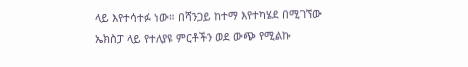ላይ እየተሳተፉ ነው። በሻንጋይ ከተማ እየተካሄደ በሚገኘው ኤክስፓ ላይ የተለያዩ ምርቶችን ወደ ውጭ የሚልኩ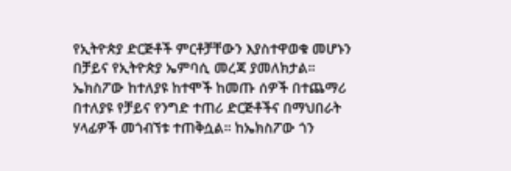የኢትዮጵያ ድርጅቶች ምርቶቻቸውን እያስተዋወቁ መሆኑን በቻይና የኢትዮጵያ ኤምባሲ መረጃ ያመለክታል። ኤክስፖው ከተለያዩ ከተሞች ከመጡ ሰዎች በተጨማሪ በተለያዩ የቻይና የንግድ ተጠሪ ድርጅቶችና በማህበራት ሃላፊዎች መጎብኘቱ ተጠቅሷል። ከኤክስፖው ጎን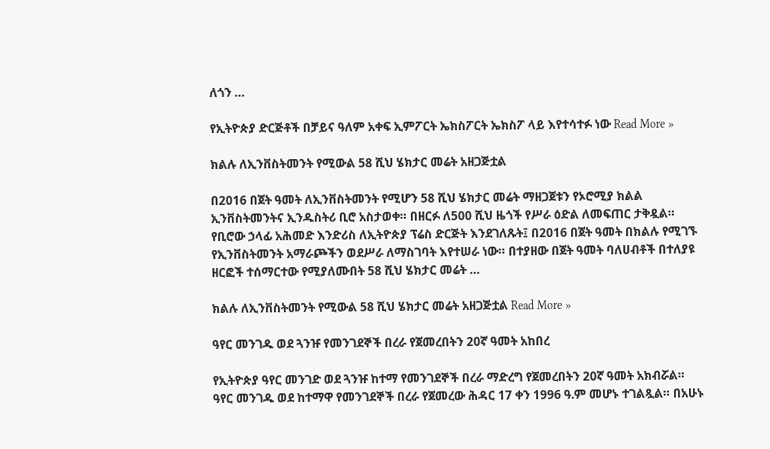ለጎን …

የኢትዮጵያ ድርጅቶች በቻይና ዓለም አቀፍ ኢምፖርት ኤክስፖርት ኤክስፖ ላይ እየተሳተፉ ነው Read More »

ክልሉ ለኢንቨስትመንት የሚውል 58 ሺህ ሄክታር መሬት አዘጋጅቷል

በ2016 በጀት ዓመት ለኢንቨስትመንት የሚሆን 58 ሺህ ሄክታር መሬት ማዘጋጀቱን የኦሮሚያ ክልል ኢንቨስትመንትና ኢንዱስትሪ ቢሮ አስታወቀ። በዘርፉ ለ500 ሺህ ዜጎች የሥራ ዕድል ለመፍጠር ታቅዷል። የቢሮው ኃላፊ አሕመድ እንድሪስ ለኢትዮጵያ ፕሬስ ድርጅት እንደገለጹት፤ በ2016 በጀት ዓመት በክልሉ የሚገኙ የኢንቨስትመንት አማራጮችን ወደሥራ ለማስገባት እየተሠራ ነው። በተያዘው በጀት ዓመት ባለሀብቶች በተለያዩ ዘርፎች ተሰማርተው የሚያለሙበት 58 ሺህ ሄክታር መሬት …

ክልሉ ለኢንቨስትመንት የሚውል 58 ሺህ ሄክታር መሬት አዘጋጅቷል Read More »

ዓየር መንገዱ ወደ ጓንዡ የመንገደኞች በረራ የጀመረበትን 20ኛ ዓመት አከበረ

የኢትዮጵያ ዓየር መንገድ ወደ ጓንዡ ከተማ የመንገደኞች በረራ ማድረግ የጀመረበትን 20ኛ ዓመት አክብሯል። ዓየር መንገዱ ወደ ከተማዋ የመንገደኞች በረራ የጀመረው ሕዳር 17 ቀን 1996 ዓ.ም መሆኑ ተገልጿል። በአሁኑ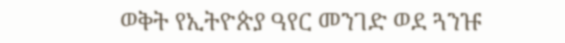ወቅት የኢትዮጵያ ዓየር መንገድ ወደ ጓንዡ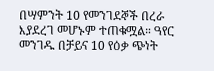በሣምንት 10 የመንገደኞች በረራ እያደረገ መሆኑም ተጠቁሟል። ዓየር መንገዱ በቻይና 10 የዕቃ ጭነት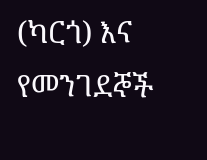(ካርጎ) እና የመንገደኞች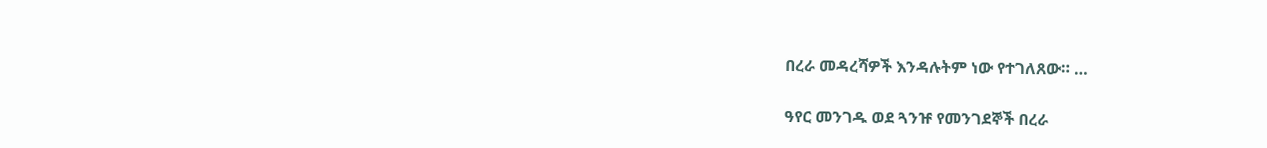በረራ መዳረሻዎች እንዳሉትም ነው የተገለጸው። …

ዓየር መንገዱ ወደ ጓንዡ የመንገደኞች በረራ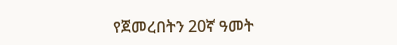የጀመረበትን 20ኛ ዓመት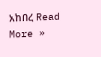አከበረ Read More »